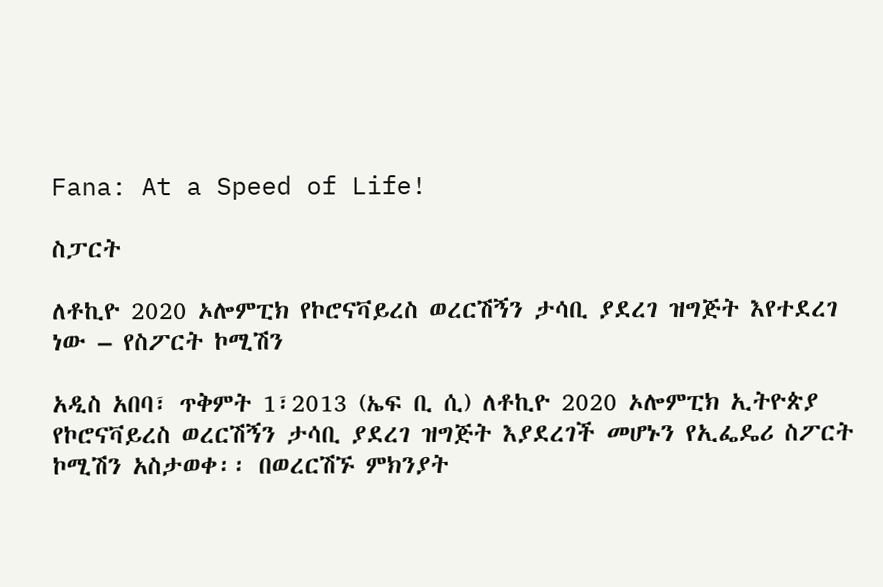Fana: At a Speed of Life!

ስፓርት

ለቶኪዮ 2020 ኦሎምፒክ የኮሮናቫይረስ ወረርሽኝን ታሳቢ ያደረገ ዝግጅት እየተደረገ ነው – የስፖርት ኮሚሽን

አዲስ አበባ፣ ጥቅምት 1፣2013 (ኤፍ ቢ ሲ) ለቶኪዮ 2020 ኦሎምፒክ ኢትዮጵያ የኮሮናቫይረስ ወረርሽኝን ታሳቢ ያደረገ ዝግጅት እያደረገች መሆኑን የኢፌዴሪ ስፖርት ኮሚሽን አስታወቀ፡፡ በወረርሽኙ ምክንያት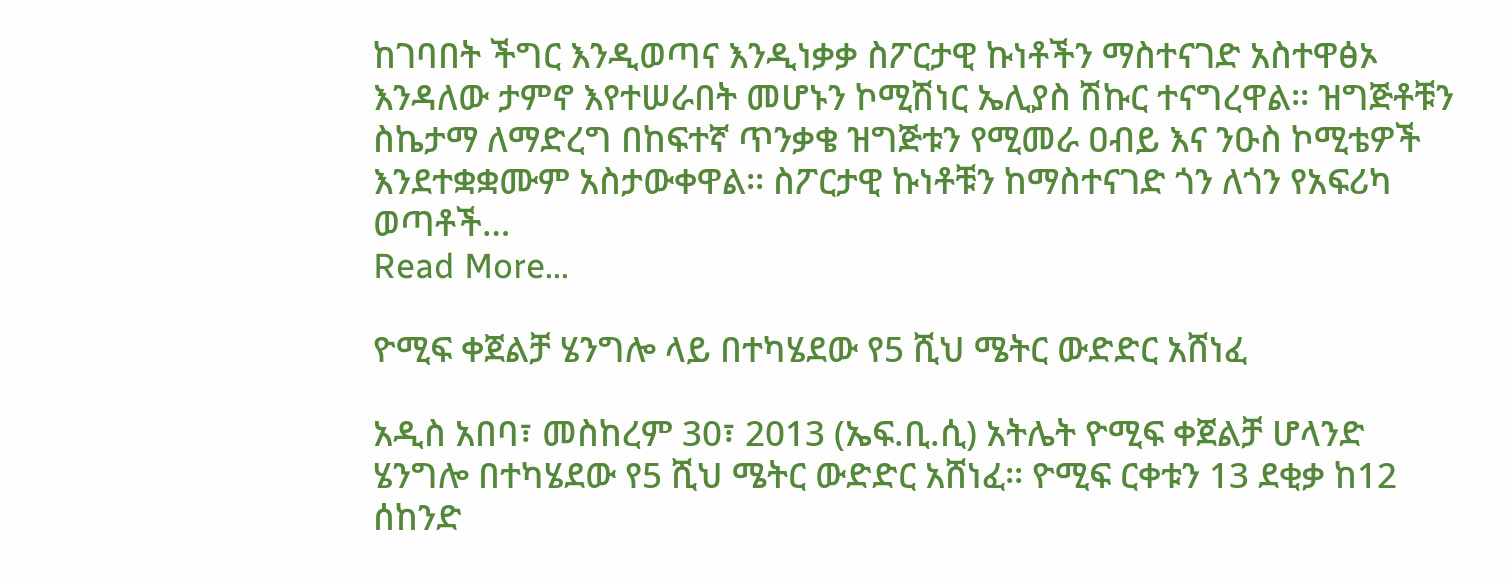ከገባበት ችግር እንዲወጣና እንዲነቃቃ ስፖርታዊ ኩነቶችን ማስተናገድ አስተዋፅኦ እንዳለው ታምኖ እየተሠራበት መሆኑን ኮሚሽነር ኤሊያስ ሽኩር ተናግረዋል፡፡ ዝግጅቶቹን ስኬታማ ለማድረግ በከፍተኛ ጥንቃቄ ዝግጅቱን የሚመራ ዐብይ እና ንዑስ ኮሚቴዎች እንደተቋቋሙም አስታውቀዋል፡፡ ስፖርታዊ ኩነቶቹን ከማስተናገድ ጎን ለጎን የአፍሪካ ወጣቶች…
Read More...

ዮሚፍ ቀጀልቻ ሄንግሎ ላይ በተካሄደው የ5 ሺህ ሜትር ውድድር አሸነፈ

አዲስ አበባ፣ መስከረም 30፣ 2013 (ኤፍ.ቢ.ሲ) አትሌት ዮሚፍ ቀጀልቻ ሆላንድ ሄንግሎ በተካሄደው የ5 ሺህ ሜትር ውድድር አሸነፈ፡፡ ዮሚፍ ርቀቱን 13 ደቂቃ ከ12 ሰከንድ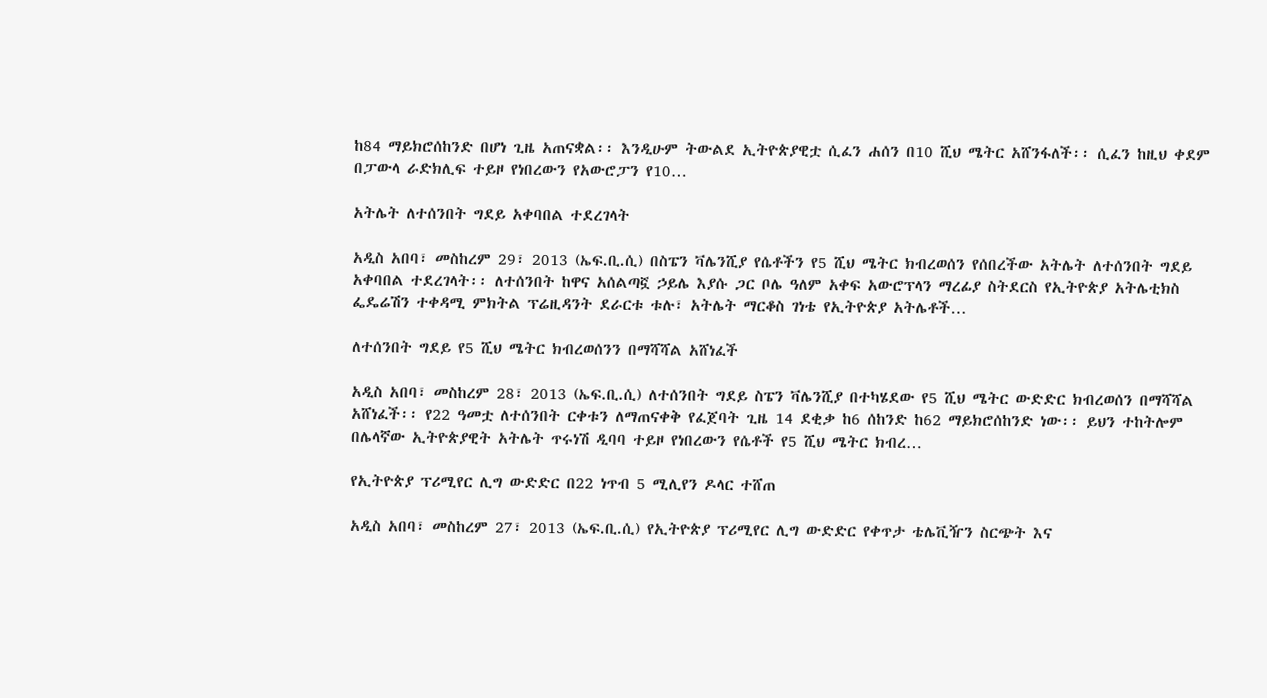ከ84 ማይክሮሰከንድ በሆነ ጊዜ አጠናቋል፡፡ እንዲሁም ትውልደ ኢትዮጵያዊቷ ሲፈን ሐሰን በ10 ሺህ ሜትር አሸንፋለች፡፡ ሲፈን ከዚህ ቀደም በፓውላ ራድክሊፍ ተይዞ የነበረውን የአውሮፓን የ10…

አትሌት ለተሰንበት ግደይ አቀባበል ተደረገላት

አዲስ አበባ፣ መስከረም 29፣ 2013 (ኤፍ.ቢ.ሲ) በስፔን ቫሌንሺያ የሴቶችን የ5 ሺህ ሜትር ክብረወሰን የሰበረችው አትሌት ለተሰንበት ግደይ አቀባበል ተደረገላት፡፡ ለተሰንበት ከዋና አሰልጣኟ ኃይሌ እያሱ ጋር ቦሌ ዓለም አቀፍ አውሮፕላን ማረፊያ ስትደርስ የኢትዮጵያ አትሌቲክስ ፌዴሬሽን ተቀዳሚ ምክትል ፕሬዚዳንት ደራርቱ ቱሉ፣ አትሌት ማርቆስ ገነቴ የኢትዮጵያ አትሌቶች…

ለተሰንበት ግደይ የ5 ሺህ ሜትር ክብረወሰንን በማሻሻል አሸነፈች

አዲስ አበባ፣ መስከረም 28፣ 2013 (ኤፍ.ቢ.ሲ) ለተሰንበት ግደይ ስፔን ቫሌንሺያ በተካሄደው የ5 ሺህ ሜትር ውድድር ክብረወሰን በማሻሻል አሸነፈች፡፡ የ22 ዓመቷ ለተሰንበት ርቀቱን ለማጠናቀቅ የፈጀባት ጊዜ 14 ደቂቃ ከ6 ሰከንድ ከ62 ማይክሮሰከንድ ነው፡፡ ይህን ተከትሎም በሌላኛው ኢትዮጵያዊት አትሌት ጥሩነሽ ዲባባ ተይዞ የነበረውን የሴቶች የ5 ሺህ ሜትር ክብረ…

የኢትዮጵያ ፕሪሚየር ሊግ ውድድር በ22 ነጥብ 5 ሚሊየን ዶላር ተሸጠ

አዲስ አበባ፣ መስከረም 27፣ 2013 (ኤፍ.ቢ.ሲ) የኢትዮጵያ ፕሪሚየር ሊግ ውድድር የቀጥታ ቴሌቪዥን ስርጭት እና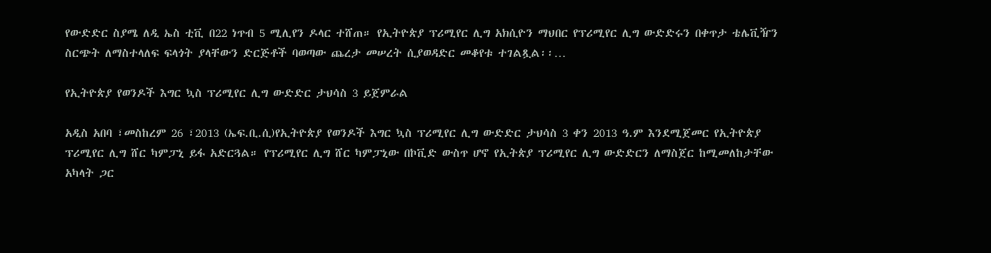የውድድር ስያሜ ለዲ ኤስ ቲቪ በ22 ነጥብ 5 ሚሊየን ዶላር ተሸጠ። የኢትዮጵያ ፕሪሚየር ሊግ አክሲዮን ማህበር የፕሪሚየር ሊግ ውድድሩን በቀጥታ ቴሌቪዥን ስርጭት ለማስተላለፍ ፍላጎት ያላቸውን ድርጅቶች ባወጣው ጨረታ መሠረት ሲያወዳድር መቆየቱ ተገልጿል፡፡…

የኢትዮጵያ የወንዶች እግር ኳስ ፕሪሚየር ሊግ ውድድር ታህሳስ 3 ይጀምራል

አዲስ አበባ ፣መስከረም 26 ፣2013 (ኤፍ.ቢ.ሲ)የኢትዮጵያ የወንዶች እግር ኳስ ፕሪሚየር ሊግ ውድድር ታህሳስ 3 ቀን 2013 ዓ.ም እንደሚጀመር የኢትዮጵያ ፕሪሚየር ሊግ ሸር ካምፓኒ ይፋ አድርጓል። የፕሪሚየር ሊግ ሸር ካምፓኒው በኮቪድ ውስጥ ሆኖ የኢትጵያ ፕሪሚየር ሊግ ውድድርን ለማስጀር ከሚመለከታቸው አካላት ጋር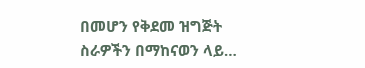በመሆን የቅደመ ዝግጅት ስራዎችን በማከናወን ላይ…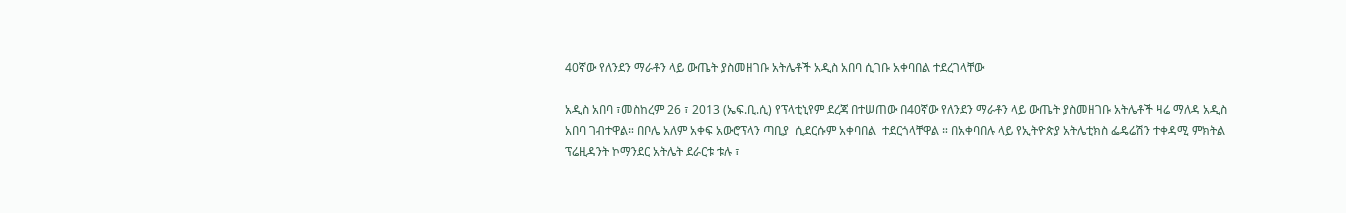40ኛው የለንደን ማራቶን ላይ ውጤት ያስመዘገቡ አትሌቶች አዲስ አበባ ሲገቡ አቀባበል ተደረገላቸው

አዲስ አበባ ፣መስከረም 26 ፣ 2013 (ኤፍ.ቢ.ሲ) የፕላቲኒየም ደረጃ በተሠጠው በ40ኛው የለንደን ማራቶን ላይ ውጤት ያስመዘገቡ አትሌቶች ዛሬ ማለዳ አዲስ አበባ ገብተዋል። በቦሌ አለም አቀፍ አውሮፕላን ጣቢያ  ሲደርሱም አቀባበል  ተደርጎላቸዋል ። በአቀባበሉ ላይ የኢትዮጵያ አትሌቲክስ ፌዴሬሽን ተቀዳሚ ምክትል ፕሬዚዳንት ኮማንደር አትሌት ደራርቱ ቱሉ ፣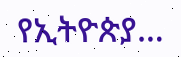የኢትዮጵያ…